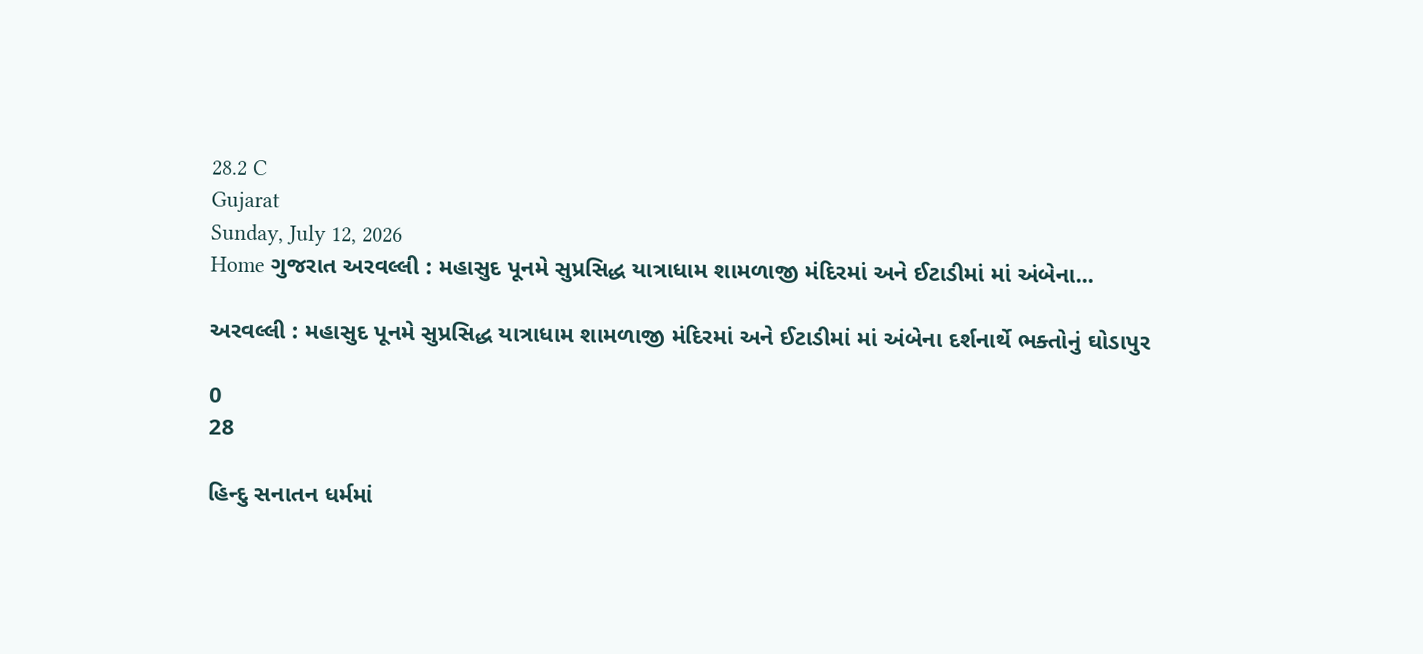28.2 C
Gujarat
Sunday, July 12, 2026
Home ગુજરાત અરવલ્લી : મહાસુદ પૂનમે સુપ્રસિદ્ધ યાત્રાધામ શામળાજી મંદિરમાં અને ઈટાડીમાં માં અંબેના...

અરવલ્લી : મહાસુદ પૂનમે સુપ્રસિદ્ધ યાત્રાધામ શામળાજી મંદિરમાં અને ઈટાડીમાં માં અંબેના દર્શનાર્થે ભક્તોનું ઘોડાપુર

0
28

હિન્દુ સનાતન ધર્મમાં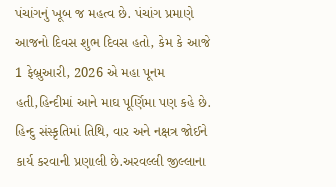પંચાંગનું ખૂબ જ મહત્વ છે. પંચાંગ પ્રમાણે આજનો દિવસ શુભ દિવસ હતો, કેમ કે આજે 1 ફેબ્રુઆરી, 2026 એ મહા પૂનમ હતી,હિન્દીમાં આને માઘ પૂર્ણિમા પણ કહે છે. હિન્દુ સંસ્કૃતિમાં તિથિ, વાર અને નક્ષત્ર જોઈને કાર્ય કરવાની પ્રણાલી છે.અરવલ્લી જીલ્લાના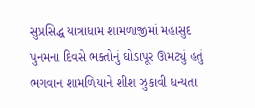સુપ્રસિદ્ધ યાત્રાધામ શામળાજીમાં મહાસુદ પુનમના દિવસે ભક્તોનું ઘોડાપૂર ઊમટ્યું હતું ભગવાન શામળિયાને શીશ ઝુકાવી ધન્યતા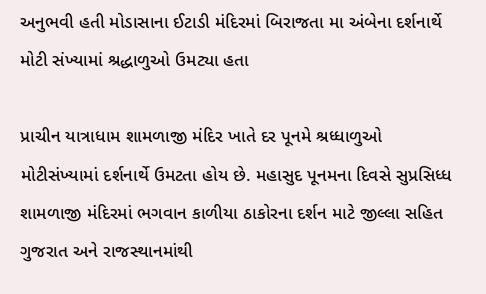અનુભવી હતી મોડાસાના ઈટાડી મંદિરમાં બિરાજતા મા અંબેના દર્શનાર્થે મોટી સંખ્યામાં શ્રદ્ધાળુઓ ઉમટ્યા હતા

પ્રાચીન યાત્રાધામ શામળાજી મંદિર ખાતે દર પૂનમે શ્રધ્ધાળુઓ મોટીસંખ્યામાં દર્શનાર્થે ઉમટતા હોય છે. મહાસુદ પૂનમના દિવસે સુપ્રસિધ્ધ શામળાજી મંદિરમાં ભગવાન કાળીયા ઠાકોરના દર્શન માટે જીલ્લા સહિત ગુજરાત અને રાજસ્થાનમાંથી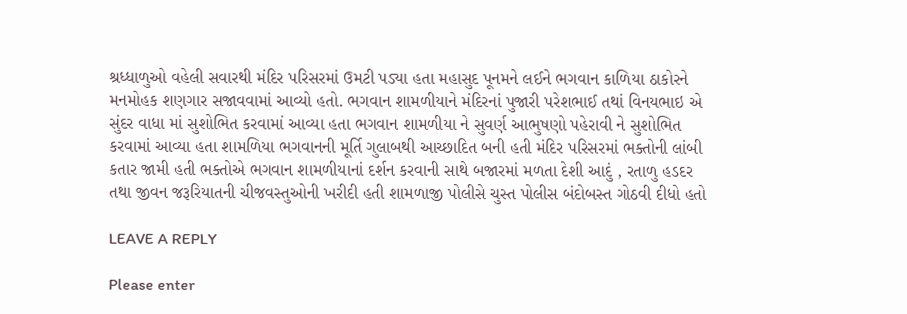શ્રધ્ધાળુઓ વહેલી સવારથી મંદિર પરિસરમાં ઉમટી પડ્યા હતા મહાસુદ પૂનમને લઈને ભગવાન કાળિયા ઠાકોરને મનમોહક શણગાર સજાવવામાં આવ્યો હતો. ભગવાન શામળીયાને મંદિરનાં પુજારી પરેશભાઈ તથાં વિનયભાઇ એ સુંદર વાધા માં સુશોભિત કરવામાં આવ્યા હતા ભગવાન શામળીયા ને સુવર્ણ આભુષણો પહેરાવી ને સુશોભિત કરવામાં આવ્યા હતા શામળિયા ભગવાનની મૂર્તિ ગુલાબથી આચ્છાદિત બની હતી મંદિર પરિસરમાં ભક્તોની લાંબી કતાર જામી હતી ભક્તોએ ભગવાન શામળીયાનાં દર્શન કરવાની સાથે બજારમાં મળતા દેશી આદું , રતાળુ હડદર તથા જીવન જરૂરિયાતની ચીજવસ્તુઓની ખરીદી હતી શામળાજી પોલીસે ચુસ્ત પોલીસ બંદોબસ્ત ગોઠવી દીધો હતો

LEAVE A REPLY

Please enter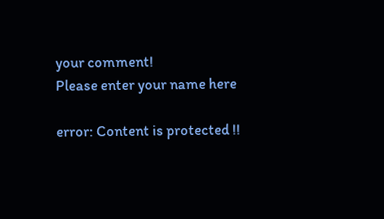your comment!
Please enter your name here

error: Content is protected !!